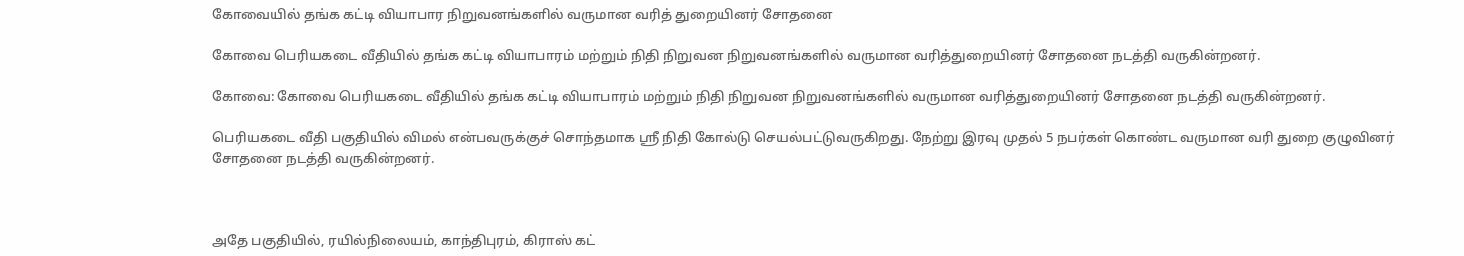கோவையில் தங்க கட்டி வியாபார நிறுவனங்களில் வருமான வரித் துறையினர் சோதனை

கோவை பெரியகடை வீதியில் தங்க கட்டி வியாபாரம் மற்றும் நிதி நிறுவன நிறுவனங்களில் வருமான வரித்துறையினர் சோதனை நடத்தி வருகின்றனர்.

கோவை: கோவை பெரியகடை வீதியில் தங்க கட்டி வியாபாரம் மற்றும் நிதி நிறுவன நிறுவனங்களில் வருமான வரித்துறையினர் சோதனை நடத்தி வருகின்றனர்.

பெரியகடை வீதி பகுதியில் விமல் என்பவருக்குச் சொந்தமாக ஸ்ரீ நிதி கோல்டு செயல்பட்டுவருகிறது. நேற்று இரவு முதல் 5 நபர்கள் கொண்ட வருமான வரி துறை குழுவினர் சோதனை நடத்தி வருகின்றனர்.



அதே பகுதியில், ரயில்நிலையம், காந்திபுரம், கிராஸ் கட்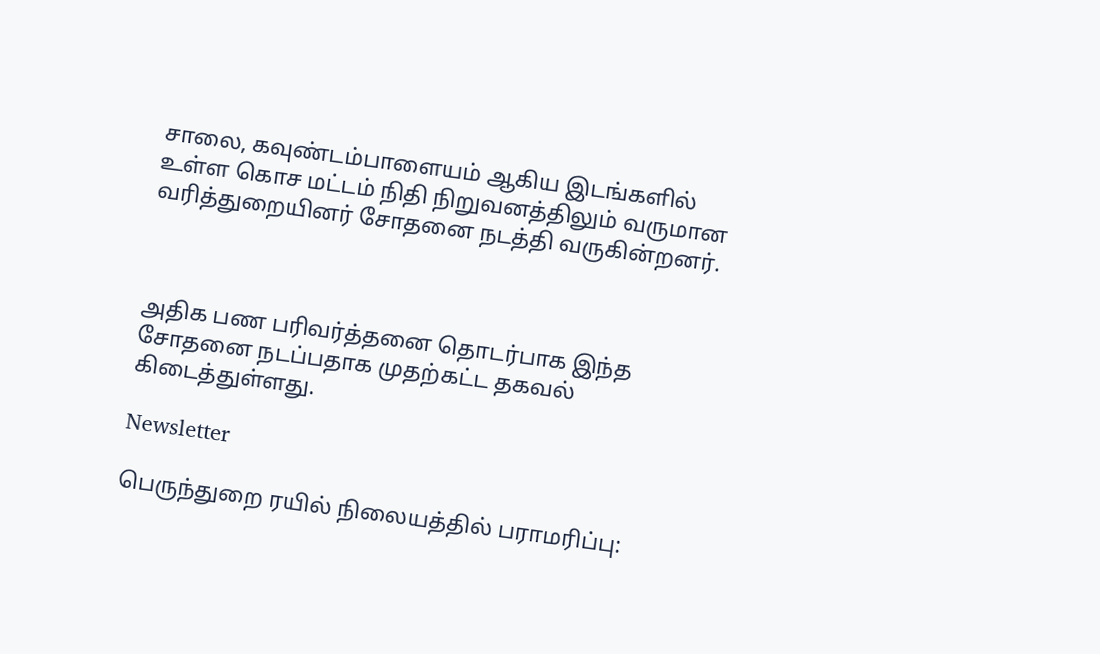சாலை, கவுண்டம்பாளையம் ஆகிய இடங்களில் உள்ள கொச மட்டம் நிதி நிறுவனத்திலும் வருமான வரித்துறையினர் சோதனை நடத்தி வருகின்றனர்.



அதிக பண பரிவர்த்தனை தொடர்பாக இந்த சோதனை நடப்பதாக முதற்கட்ட தகவல் கிடைத்துள்ளது.

Newsletter

பெருந்துறை ரயில் நிலையத்தில் பராமரிப்பு: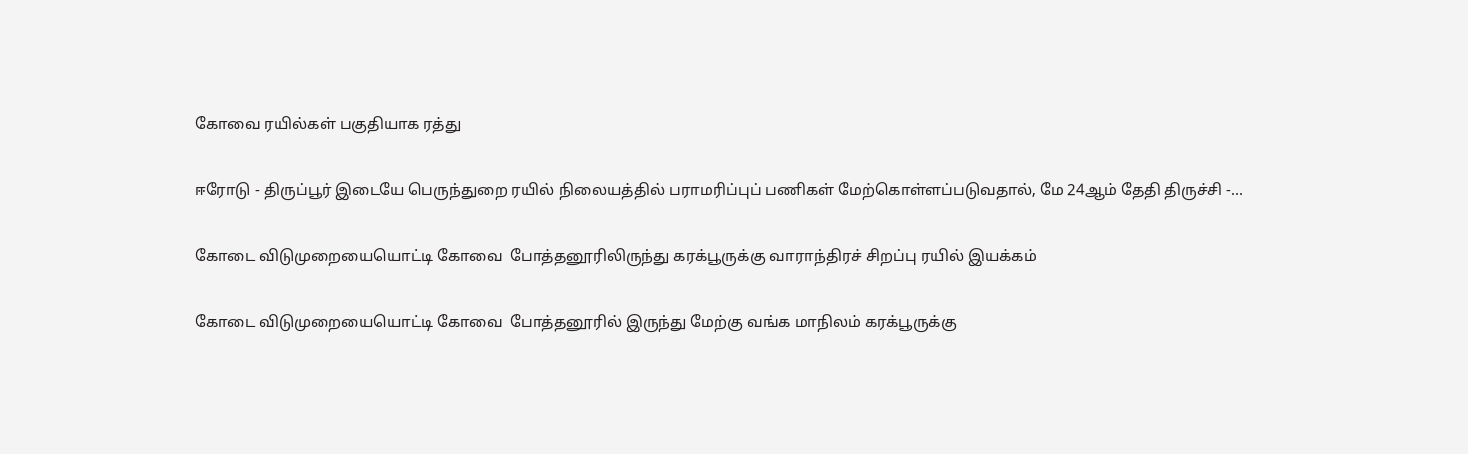கோவை ரயில்கள் பகுதியாக ரத்து

ஈரோடு - திருப்பூர் இடையே பெருந்துறை ரயில் நிலையத்தில் பராமரிப்புப் பணிகள் மேற்கொள்ளப்படுவதால், மே 24ஆம் தேதி திருச்சி -...

கோடை விடுமுறையையொட்டி கோவை  போத்தனூரிலிருந்து கரக்பூருக்கு வாராந்திரச் சிறப்பு ரயில் இயக்கம்

கோடை விடுமுறையையொட்டி கோவை  போத்தனூரில் இருந்து மேற்கு வங்க மாநிலம் கரக்பூருக்கு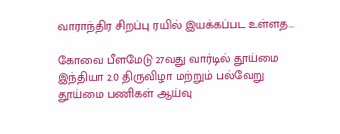வாராந்திர சிறப்பு ரயில் இயக்கப்பட உள்ளத...

கோவை பீளமேடு 27வது வார்டில் தூய்மை இந்தியா 2.0 திருவிழா மற்றும் பல்வேறு தூய்மை பணிகள் ஆய்வு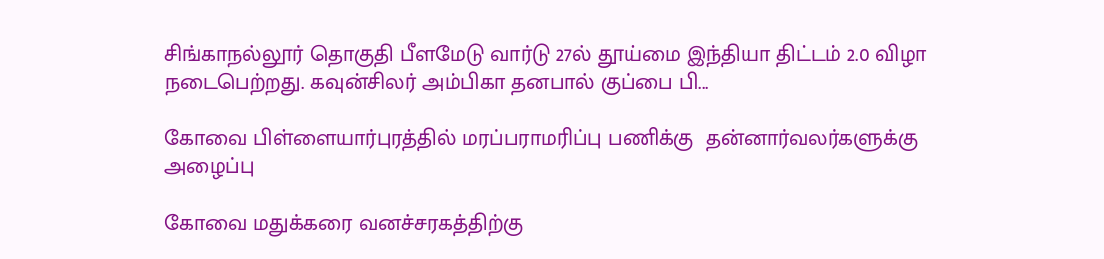சிங்காநல்லூர் தொகுதி பீளமேடு வார்டு 27ல் தூய்மை இந்தியா திட்டம் 2.0 விழா நடைபெற்றது. கவுன்சிலர் அம்பிகா தனபால் குப்பை பி...

கோவை பிள்ளையார்புரத்தில் மரப்பராமரிப்பு பணிக்கு  தன்னார்வலர்களுக்கு அழைப்பு

கோவை மதுக்கரை வனச்சரகத்திற்கு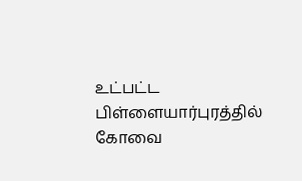உட்பட்ட பிள்ளையார்புரத்தில் கோவை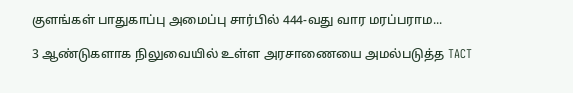குளங்கள் பாதுகாப்பு அமைப்பு சார்பில் 444-வது வார மரப்பராம...

3 ஆண்டுகளாக நிலுவையில் உள்ள அரசாணையை அமல்படுத்த TACT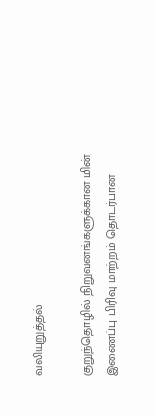வலியுறுத்தல்

குறுந்தொழில் நிறுவனங்களுக்கான மின் இணைப்பு பிரிவு மாற்றம் தொடர்பான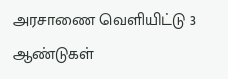அரசாணை வெளியிட்டு 3 ஆண்டுகள்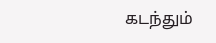கடந்தும்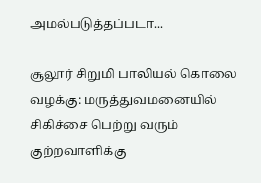அமல்படுத்தப்படா...

சூலூர் சிறுமி பாலியல் கொலை வழக்கு: மருத்துவமனையில் சிகிச்சை பெற்று வரும் குற்றவாளிக்கு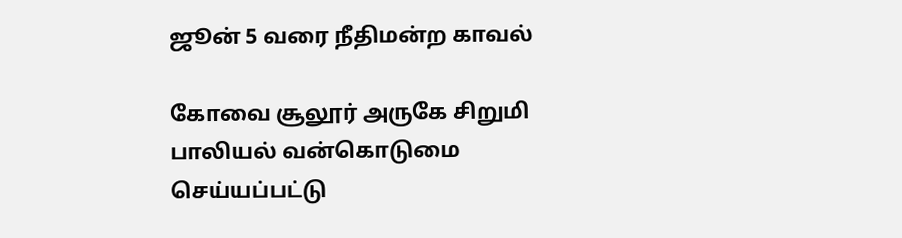ஜூன் 5 வரை நீதிமன்ற காவல்

கோவை சூலூர் அருகே சிறுமி பாலியல் வன்கொடுமை செய்யப்பட்டு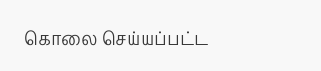கொலை செய்யப்பட்ட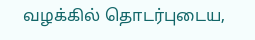வழக்கில் தொடர்புடைய,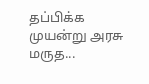தப்பிக்க முயன்று அரசு மருத...